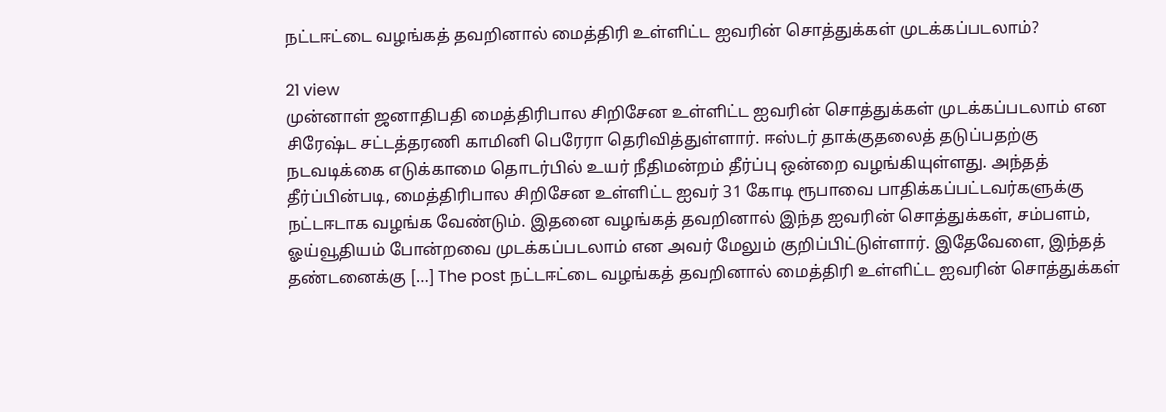நட்டஈட்டை வழங்கத் தவறினால் மைத்திரி உள்ளிட்ட ஐவரின் சொத்துக்கள் முடக்கப்படலாம்?

21 view
முன்னாள் ஜனாதிபதி மைத்திரிபால சிறிசேன உள்ளிட்ட ஐவரின் சொத்துக்கள் முடக்கப்படலாம் என சிரேஷ்ட சட்டத்தரணி காமினி பெரேரா தெரிவித்துள்ளார். ஈஸ்டர் தாக்குதலைத் தடுப்பதற்கு நடவடிக்கை எடுக்காமை தொடர்பில் உயர் நீதிமன்றம் தீர்ப்பு ஒன்றை வழங்கியுள்ளது. அந்தத் தீர்ப்பின்படி, மைத்திரிபால சிறிசேன உள்ளிட்ட ஐவர் 31 கோடி ரூபாவை பாதிக்கப்பட்டவர்களுக்கு நட்டஈடாக வழங்க வேண்டும். இதனை வழங்கத் தவறினால் இந்த ஐவரின் சொத்துக்கள், சம்பளம், ஓய்வூதியம் போன்றவை முடக்கப்படலாம் என அவர் மேலும் குறிப்பிட்டுள்ளார். இதேவேளை, இந்தத் தண்டனைக்கு […] The post நட்டஈட்டை வழங்கத் தவறினால் மைத்திரி உள்ளிட்ட ஐவரின் சொத்துக்கள்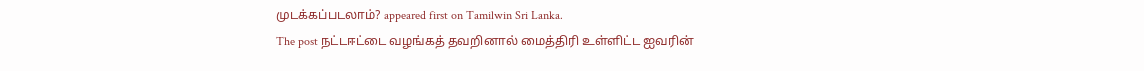முடக்கப்படலாம்? appeared first on Tamilwin Sri Lanka.
The post நட்டஈட்டை வழங்கத் தவறினால் மைத்திரி உள்ளிட்ட ஐவரின்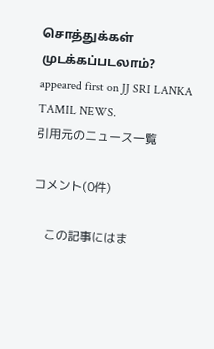சொத்துக்கள் முடக்கப்படலாம்? appeared first on JJ SRI LANKA TAMIL NEWS.
引用元のニュース一覧

コメント(0件)

    この記事にはま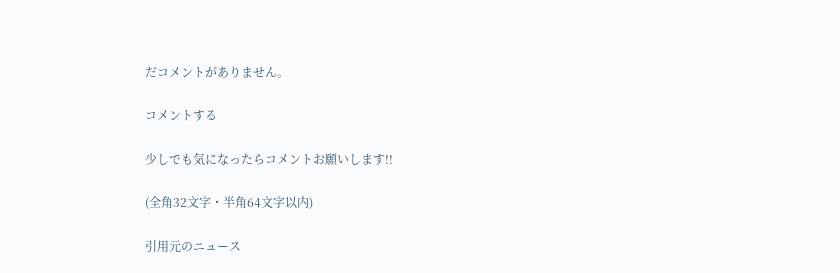だコメントがありません。

コメントする

少しでも気になったらコメントお願いします!!

(全角32文字・半角64文字以内)

引用元のニュース